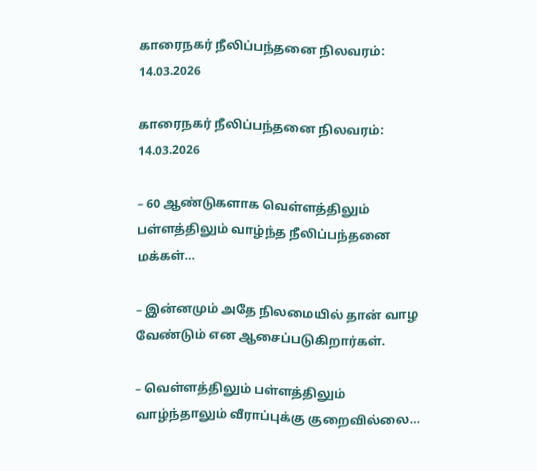காரைநகர் நீலிப்பந்தனை நிலவரம்: 14.03.2026

காரைநகர் நீலிப்பந்தனை நிலவரம்: 14.03.2026

– 60 ஆண்டுகளாக வெள்ளத்திலும் பள்ளத்திலும் வாழ்ந்த நீலிப்பந்தனை மக்கள்…

– இன்னமும் அதே நிலமையில் தான் வாழ வேண்டும் என ஆசைப்படுகிறார்கள்.

– வெள்ளத்திலும் பள்ளத்திலும் வாழ்ந்தாலும் வீராப்புக்கு குறைவில்லை…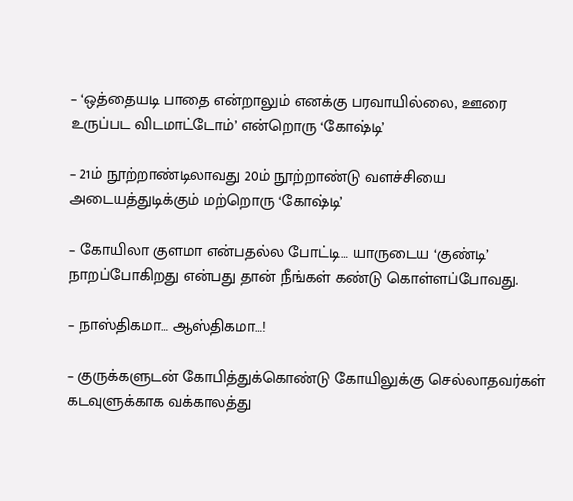– ‘ஒத்தையடி பாதை என்றாலும் எனக்கு பரவாயில்லை, ஊரை உருப்பட விடமாட்டோம்’ என்றொரு ‘கோஷ்டி’

– 21ம் நூற்றாண்டிலாவது 20ம் நூற்றாண்டு வளச்சியை அடையத்துடிக்கும் மற்றொரு ‘கோஷ்டி’

– கோயிலா குளமா என்பதல்ல போட்டி… யாருடைய ‘குண்டி’ நாறப்போகிறது என்பது தான் நீங்கள் கண்டு கொள்ளப்போவது.

– நாஸ்திகமா… ஆஸ்திகமா…!

– குருக்களுடன் கோபித்துக்கொண்டு கோயிலுக்கு செல்லாதவர்கள் கடவுளுக்காக வக்காலத்து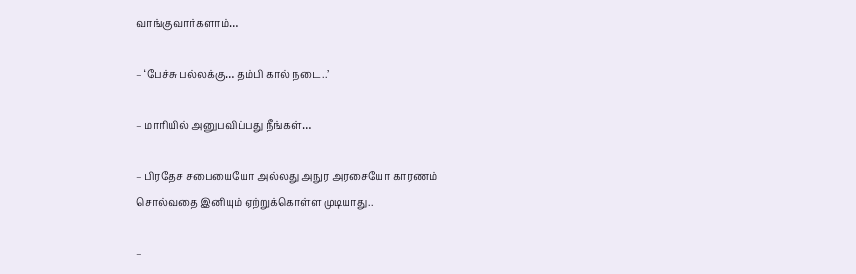வாங்குவார்களாம்…

– ‘பேச்சு பல்லக்கு… தம்பி கால் நடை..’

– மாரியில் அனுபவிப்பது நீங்கள்…

– பிரதேச சபையையோ அல்லது அநுர அரசையோ காரணம் சொல்வதை இனியும் ஏற்றுக்கொள்ள முடியாது..

–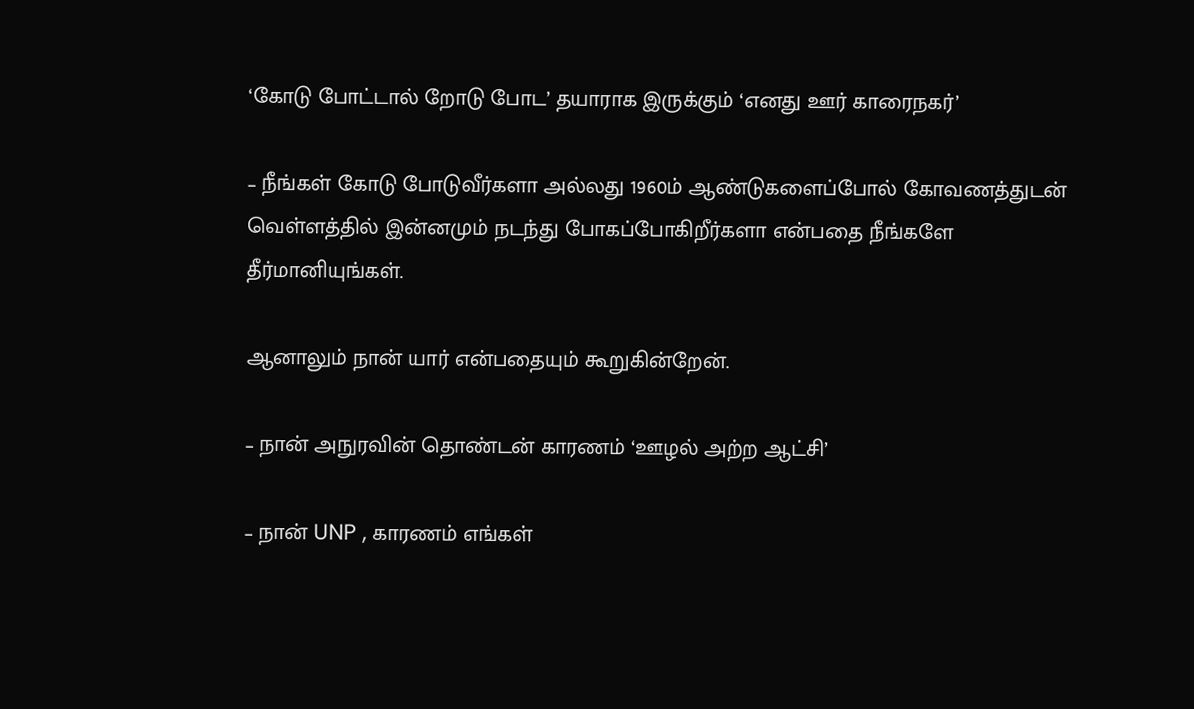‘கோடு போட்டால் றோடு போட’ தயாராக இருக்கும் ‘எனது ஊர் காரைநகர்’

– நீங்கள் கோடு போடுவீர்களா அல்லது 1960ம் ஆண்டுகளைப்போல் கோவணத்துடன் வெள்ளத்தில் இன்னமும் நடந்து போகப்போகிறீர்களா என்பதை நீங்களே தீர்மானியுங்கள்.

ஆனாலும் நான் யார் என்பதையும் கூறுகின்றேன்.

– நான் அநுரவின் தொண்டன் காரணம் ‘ஊழல் அற்ற ஆட்சி’

– நான் UNP , காரணம் எங்கள்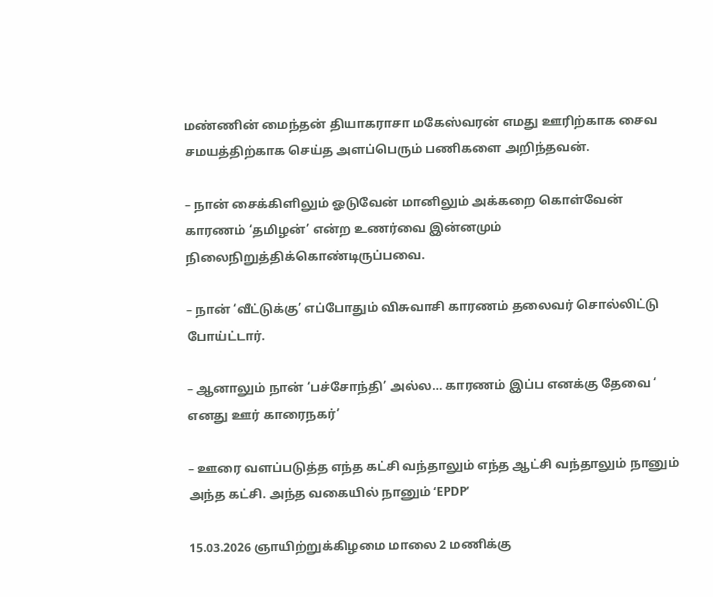மண்ணின் மைந்தன் தியாகராசா மகேஸ்வரன் எமது ஊரிற்காக சைவ சமயத்திற்காக செய்த அளப்பெரும் பணிகளை அறிந்தவன்.

– நான் சைக்கிளிலும் ஓடுவேன் மானிலும் அக்கறை கொள்வேன் காரணம் ‘தமிழன்’ என்ற உணர்வை இன்னமும் நிலைநிறுத்திக்கொண்டிருப்பவை.

– நான் ‘வீட்டுக்கு’ எப்போதும் விசுவாசி காரணம் தலைவர் சொல்லிட்டு போய்ட்டார்.

– ஆனாலும் நான் ‘பச்சோந்தி’ அல்ல… காரணம் இப்ப எனக்கு தேவை ‘ எனது ஊர் காரைநகர்’

– ஊரை வளப்படுத்த எந்த கட்சி வந்தாலும் எந்த ஆட்சி வந்தாலும் நானும் அந்த கட்சி. அந்த வகையில் நானும் ‘EPDP’

15.03.2026 ஞாயிற்றுக்கிழமை மாலை 2 மணிக்கு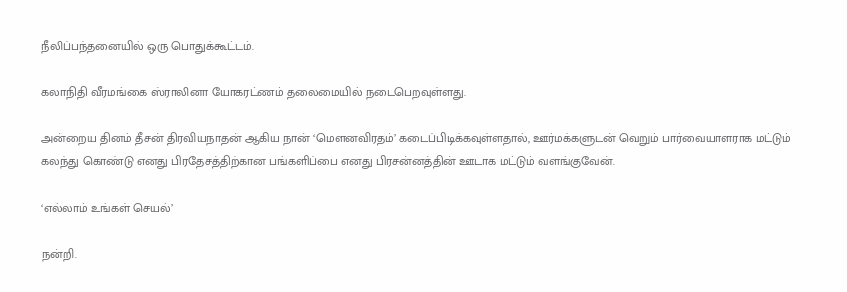நீலிப்பந்தனையில் ஒரு பொதுக்கூட்டம்.

கலாநிதி வீரமங்கை ஸ்ராலினா யோகரட்ணம் தலைமையில் நடைபெறவுள்ளது.

அன்றைய தினம் தீசன் திரவியநாதன் ஆகிய நான் ‘மெளனவிரதம்’ கடைப்பிடிக்கவுள்ளதால், ஊர்மக்களுடன் வெறும் பார்வையாளராக மட்டும் கலந்து கொண்டு எனது பிரதேசத்திற்கான பங்களிப்பை எனது பிரசன்னத்தின் ஊடாக மட்டும் வளங்குவேன்.

‘எல்லாம் உங்கள் செயல்’

நன்றி.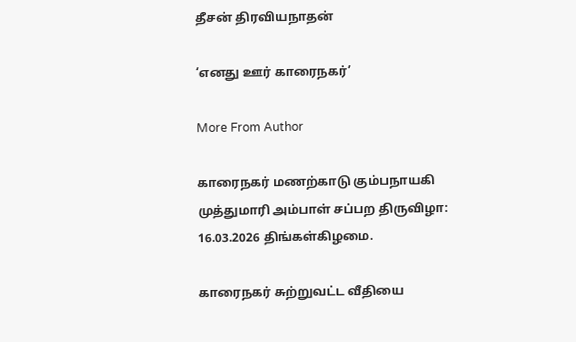தீசன் திரவியநாதன்

‘எனது ஊர் காரைநகர்’

More From Author

காரைநகர் மணற்காடு கும்பநாயகி முத்துமாரி அம்பாள் சப்பற திருவிழா: 16.03.2026 திங்கள்கிழமை.

காரைநகர் சுற்றுவட்ட வீதியை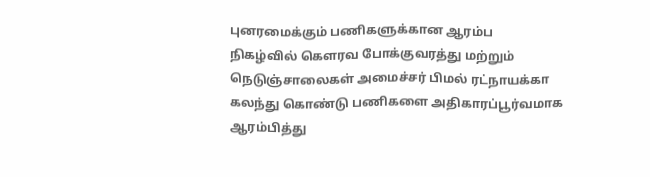புனரமைக்கும் பணிகளுக்கான ஆரம்ப நிகழ்வில் கெளரவ போக்குவரத்து மற்றும் நெடுஞ்சாலைகள் அமைச்சர் பிமல் ரட்நாயக்கா கலந்து கொண்டு பணிகளை அதிகாரப்பூர்வமாக ஆரம்பித்து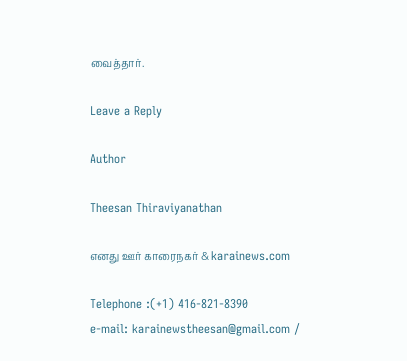வைத்தார்.

Leave a Reply

Author

Theesan Thiraviyanathan

எனது ஊர் காரைநகர் & karainews.com

Telephone :(+1) 416-821-8390
e-mail: karainewstheesan@gmail.com /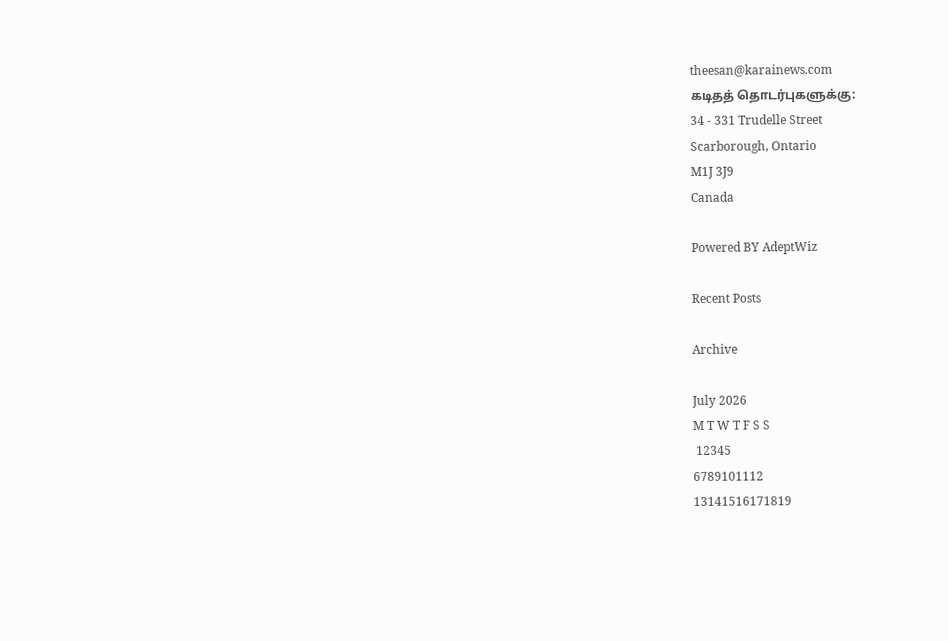theesan@karainews.com
கடிதத் தொடர்புகளுக்கு:
34 - 331 Trudelle Street
Scarborough, Ontario
M1J 3J9
Canada

Powered BY AdeptWiz

Recent Posts

Archive

July 2026
M T W T F S S
 12345
6789101112
13141516171819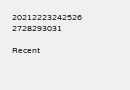20212223242526
2728293031

Recent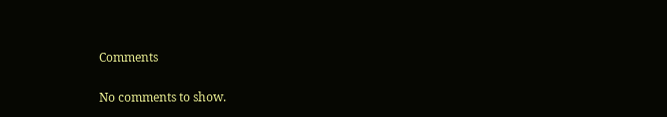Comments

No comments to show.